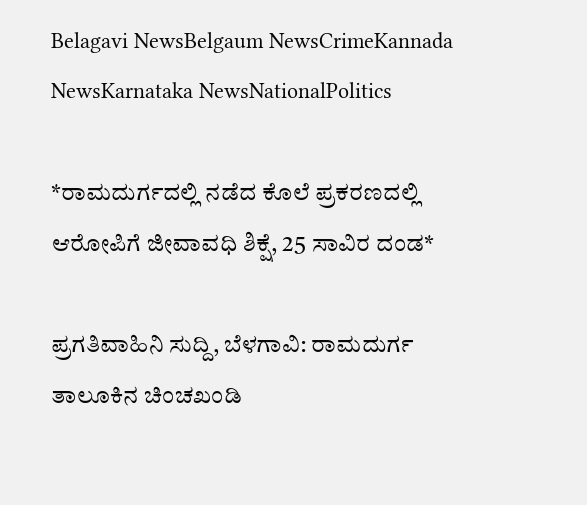Belagavi NewsBelgaum NewsCrimeKannada NewsKarnataka NewsNationalPolitics

*ರಾಮದುರ್ಗದಲ್ಲಿ ನಡೆದ ಕೊಲೆ ಪ್ರಕರಣದಲ್ಲಿ ಆರೋಪಿಗೆ ಜೀವಾವಧಿ ಶಿಕ್ಷೆ, 25 ಸಾವಿರ ದಂಡ*

ಪ್ರಗತಿವಾಹಿನಿ ಸುದ್ದಿ, ಬೆಳಗಾವಿ: ರಾಮದುರ್ಗ ತಾಲೂಕಿನ ಚಿಂಚಖಂಡಿ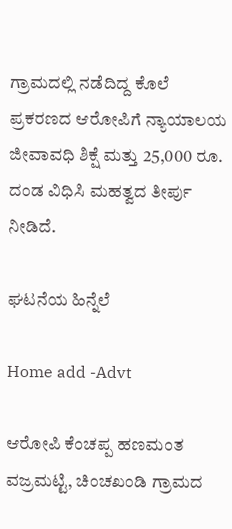ಗ್ರಾಮದಲ್ಲಿ ನಡೆದಿದ್ದ ಕೊಲೆ ಪ್ರಕರಣದ ಆರೋಪಿಗೆ ನ್ಯಾಯಾಲಯ ಜೀವಾವಧಿ ಶಿಕ್ಷೆ ಮತ್ತು 25,000 ರೂ. ದಂಡ ವಿಧಿಸಿ ಮಹತ್ವದ ತೀರ್ಪು ನೀಡಿದೆ.

ಘಟನೆಯ ಹಿನ್ನೆಲೆ

Home add -Advt

ಆರೋಪಿ ಕೆಂಚಪ್ಪ ಹಣಮಂತ ವಜ್ರಮಟ್ಟಿ, ಚಿಂಚಖಂಡಿ ಗ್ರಾಮದ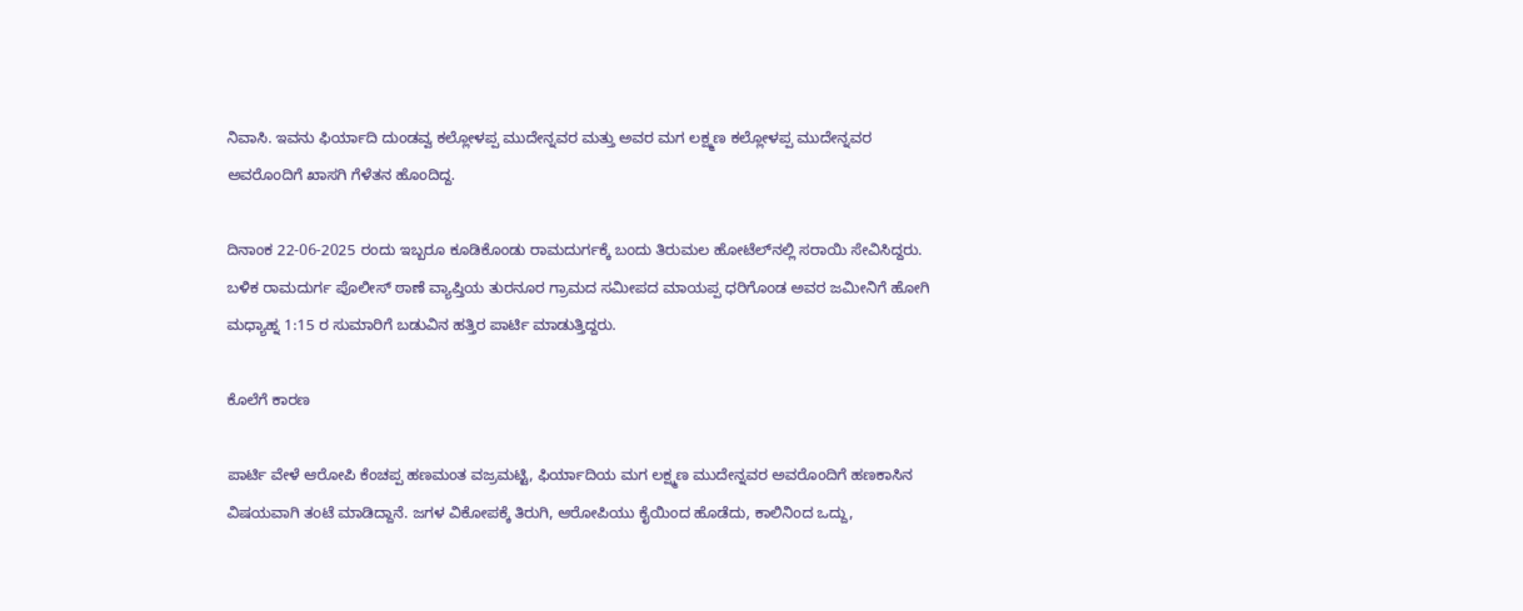ನಿವಾಸಿ. ಇವನು ಫಿರ್ಯಾದಿ ದುಂಡವ್ವ ಕಲ್ಲೋಳಪ್ಪ ಮುದೇನ್ನವರ ಮತ್ತು ಅವರ ಮಗ ಲಕ್ಷ್ಮಣ ಕಲ್ಲೋಳಪ್ಪ ಮುದೇನ್ನವರ ಅವರೊಂದಿಗೆ ಖಾಸಗಿ ಗೆಳೆತನ ಹೊಂದಿದ್ದ.

ದಿನಾಂಕ 22-06-2025 ರಂದು ಇಬ್ಬರೂ ಕೂಡಿಕೊಂಡು ರಾಮದುರ್ಗಕ್ಕೆ ಬಂದು ತಿರುಮಲ ಹೋಟೆಲ್‌ನಲ್ಲಿ ಸರಾಯಿ ಸೇವಿಸಿದ್ದರು. ಬಳಿಕ ರಾಮದುರ್ಗ ಪೊಲೀಸ್ ಠಾಣೆ ವ್ಯಾಪ್ತಿಯ ತುರನೂರ ಗ್ರಾಮದ ಸಮೀಪದ ಮಾಯಪ್ಪ ಧರಿಗೊಂಡ ಅವರ ಜಮೀನಿಗೆ ಹೋಗಿ ಮಧ್ಯಾಹ್ನ 1:15 ರ ಸುಮಾರಿಗೆ ಬಡುವಿನ ಹತ್ತಿರ ಪಾರ್ಟಿ ಮಾಡುತ್ತಿದ್ದರು.

ಕೊಲೆಗೆ ಕಾರಣ

ಪಾರ್ಟಿ ವೇಳೆ ಆರೋಪಿ ಕೆಂಚಪ್ಪ ಹಣಮಂತ ವಜ್ರಮಟ್ಟಿ, ಫಿರ್ಯಾದಿಯ ಮಗ ಲಕ್ಷ್ಮಣ ಮುದೇನ್ನವರ ಅವರೊಂದಿಗೆ ಹಣಕಾಸಿನ ವಿಷಯವಾಗಿ ತಂಟೆ ಮಾಡಿದ್ದಾನೆ. ಜಗಳ ವಿಕೋಪಕ್ಕೆ ತಿರುಗಿ, ಆರೋಪಿಯು ಕೈಯಿಂದ ಹೊಡೆದು, ಕಾಲಿನಿಂದ ಒದ್ದು,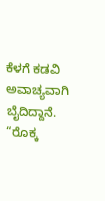ಕೆಳಗೆ ಕಡವಿ ಅವಾಚ್ಯವಾಗಿ ಬೈದಿದ್ದಾನೆ. “ರೊಕ್ಕ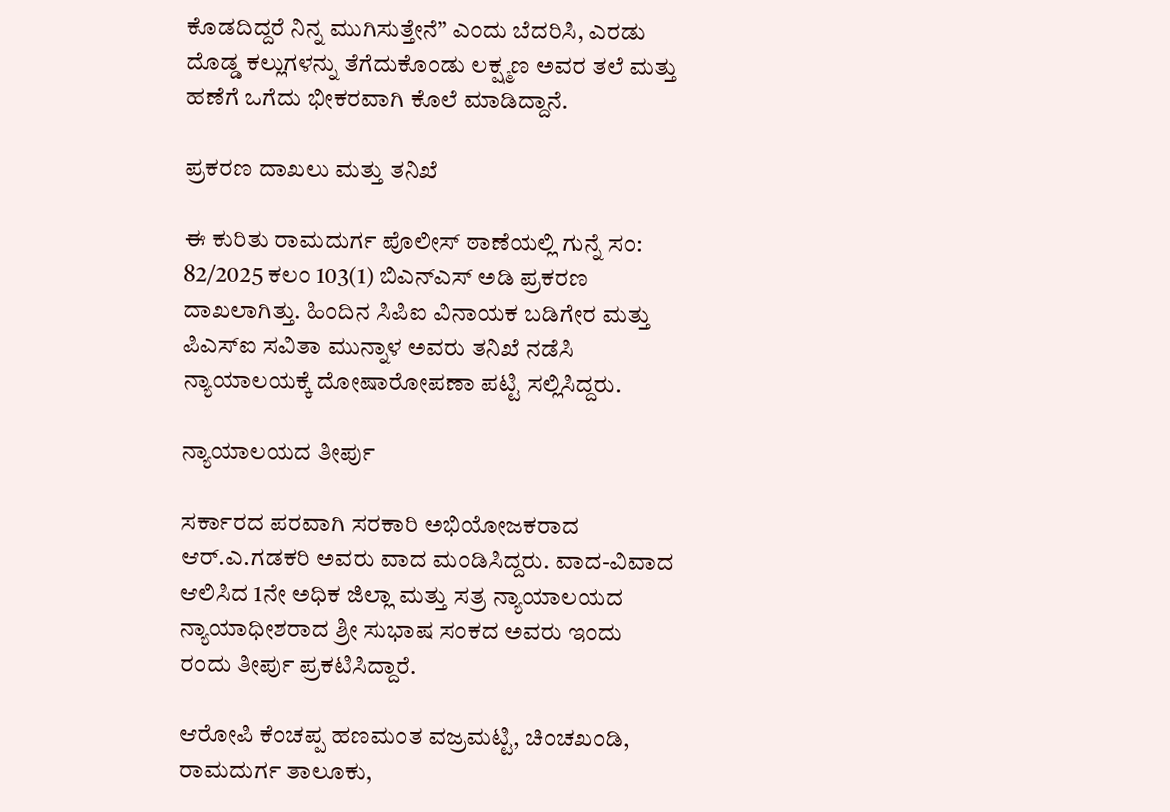ಕೊಡದಿದ್ದರೆ ನಿನ್ನ ಮುಗಿಸುತ್ತೇನೆ” ಎಂದು ಬೆದರಿಸಿ, ಎರಡು ದೊಡ್ಡ ಕಲ್ಲುಗಳನ್ನು ತೆಗೆದುಕೊಂಡು ಲಕ್ಷ್ಮಣ ಅವರ ತಲೆ ಮತ್ತು ಹಣೆಗೆ ಒಗೆದು ಭೀಕರವಾಗಿ ಕೊಲೆ ಮಾಡಿದ್ದಾನೆ.

ಪ್ರಕರಣ ದಾಖಲು ಮತ್ತು ತನಿಖೆ

ಈ ಕುರಿತು ರಾಮದುರ್ಗ ಪೊಲೀಸ್ ಠಾಣೆಯಲ್ಲಿ ಗುನ್ನೆ ಸಂ: 82/2025 ಕಲಂ 103(1) ಬಿಎನ್‌ಎಸ್ ಅಡಿ ಪ್ರಕರಣ ದಾಖಲಾಗಿತ್ತು. ಹಿಂದಿನ ಸಿಪಿಐ ವಿನಾಯಕ ಬಡಿಗೇರ ಮತ್ತು ಪಿಎಸ್‌ಐ ಸವಿತಾ ಮುನ್ನಾಳ ಅವರು ತನಿಖೆ ನಡೆಸಿ ನ್ಯಾಯಾಲಯಕ್ಕೆ ದೋಷಾರೋಪಣಾ ಪಟ್ಟಿ ಸಲ್ಲಿಸಿದ್ದರು.

ನ್ಯಾಯಾಲಯದ ತೀರ್ಪು

ಸರ್ಕಾರದ ಪರವಾಗಿ ಸರಕಾರಿ ಅಭಿಯೋಜಕರಾದ ಆರ್.ಎ.ಗಡಕರಿ ಅವರು ವಾದ ಮಂಡಿಸಿದ್ದರು. ವಾದ-ವಿವಾದ ಆಲಿಸಿದ 1ನೇ ಅಧಿಕ ಜಿಲ್ಲಾ ಮತ್ತು ಸತ್ರ ನ್ಯಾಯಾಲಯದ ನ್ಯಾಯಾಧೀಶರಾದ ಶ್ರೀ ಸುಭಾಷ ಸಂಕದ ಅವರು ಇಂದು ರಂದು ತೀರ್ಪು ಪ್ರಕಟಿಸಿದ್ದಾರೆ.

ಆರೋಪಿ ಕೆಂಚಪ್ಪ ಹಣಮಂತ ವಜ್ರಮಟ್ಟಿ, ಚಿಂಚಖಂಡಿ, ರಾಮದುರ್ಗ ತಾಲೂಕು,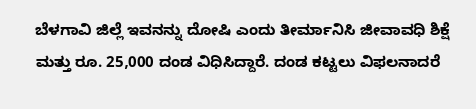ಬೆಳಗಾವಿ ಜಿಲ್ಲೆ ಇವನನ್ನು ದೋಷಿ ಎಂದು ತೀರ್ಮಾನಿಸಿ ಜೀವಾವಧಿ ಶಿಕ್ಷೆ ಮತ್ತು ರೂ. 25,000 ದಂಡ ವಿಧಿಸಿದ್ದಾರೆ. ದಂಡ ಕಟ್ಟಲು ವಿಫಲನಾದರೆ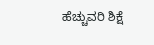ಹೆಚ್ಚುವರಿ ಶಿಕ್ಷೆ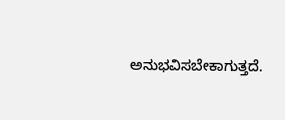ಅನುಭವಿಸಬೇಕಾಗುತ್ತದೆ.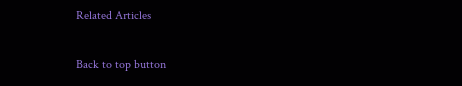Related Articles

Back to top button